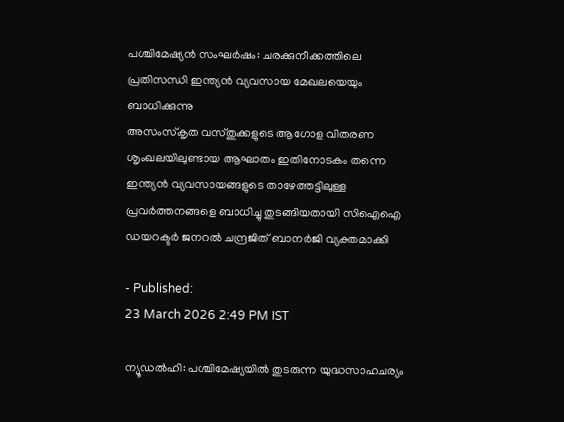പശ്ചിമേഷ്യൻ സംഘർഷം: ചരക്കുനീക്കത്തിലെ പ്രതിസന്ധി ഇന്ത്യൻ വ്യവസായ മേഖലയെയും ബാധിക്കുന്നു
അസംസ്കൃത വസ്തുക്കളുടെ ആഗോള വിതരണ ശൃംഖലയിലുണ്ടായ ആഘാതം ഇതിനോടകം തന്നെ ഇന്ത്യൻ വ്യവസായങ്ങളുടെ താഴേത്തട്ടിലുള്ള പ്രവർത്തനങ്ങളെ ബാധിച്ചു തുടങ്ങിയതായി സിഐഐ ഡയറക്ടർ ജനറൽ ചന്ദ്രജിത് ബാനർജി വ്യക്തമാക്കി

- Published:
23 March 2026 2:49 PM IST

ന്യൂഡൽഹി: പശ്ചിമേഷ്യയിൽ തുടരുന്ന യുദ്ധസാഹചര്യം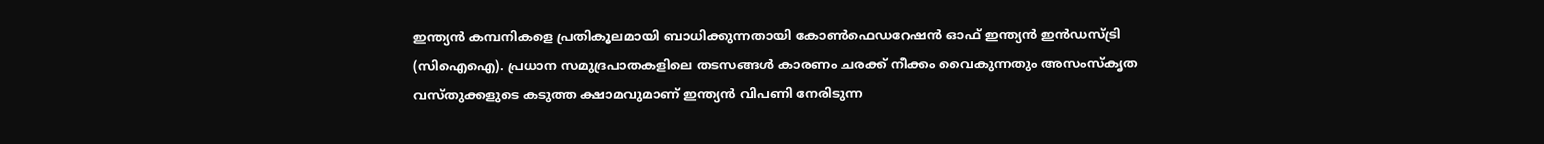ഇന്ത്യൻ കമ്പനികളെ പ്രതികൂലമായി ബാധിക്കുന്നതായി കോൺഫെഡറേഷൻ ഓഫ് ഇന്ത്യൻ ഇൻഡസ്ട്രി (സിഐഐ). പ്രധാന സമുദ്രപാതകളിലെ തടസങ്ങൾ കാരണം ചരക്ക് നീക്കം വൈകുന്നതും അസംസ്കൃത വസ്തുക്കളുടെ കടുത്ത ക്ഷാമവുമാണ് ഇന്ത്യൻ വിപണി നേരിടുന്ന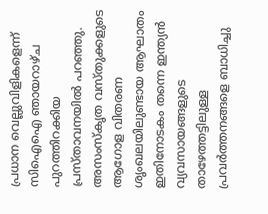പ്രധാന വെല്ലുവിളികളെന്ന് സിഐഐ ഞായറാഴ്ച പുറത്തിറക്കിയ പ്രസ്താവനയിൽ പറഞ്ഞു.
അസംസ്കൃത വസ്തുക്കളുടെ ആഗോള വിതരണ ശൃംഖലയിലുണ്ടായ ആഘാതം ഇതിനോടകം തന്നെ ഇന്ത്യൻ വ്യവസായങ്ങളുടെ താഴേത്തട്ടിലുള്ള പ്രവർത്തനങ്ങളെ ബാധിച്ചു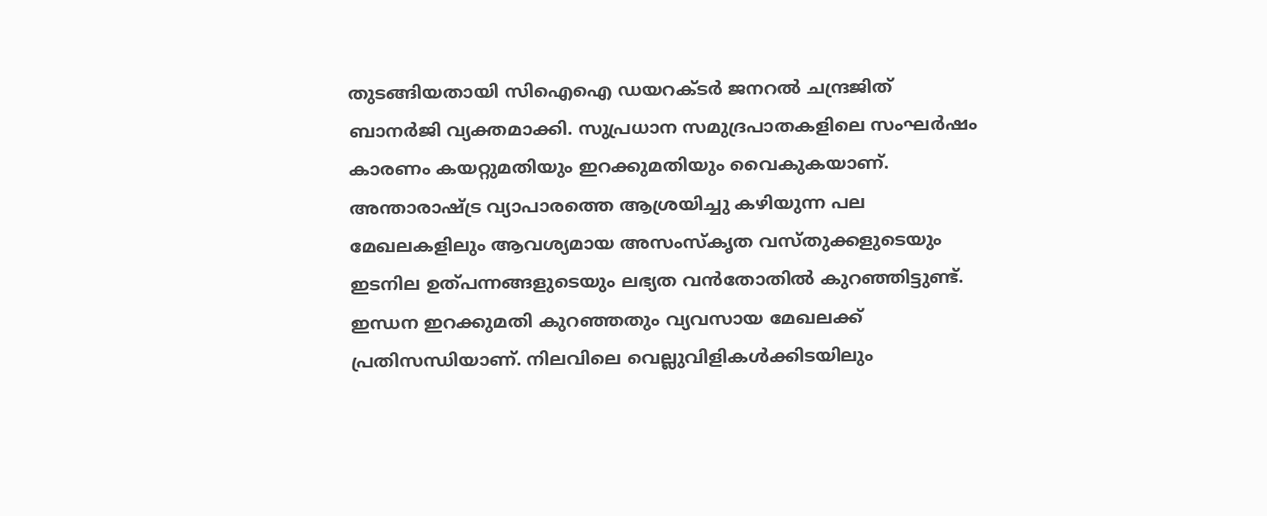തുടങ്ങിയതായി സിഐഐ ഡയറക്ടർ ജനറൽ ചന്ദ്രജിത് ബാനർജി വ്യക്തമാക്കി. സുപ്രധാന സമുദ്രപാതകളിലെ സംഘർഷം കാരണം കയറ്റുമതിയും ഇറക്കുമതിയും വൈകുകയാണ്. അന്താരാഷ്ട്ര വ്യാപാരത്തെ ആശ്രയിച്ചു കഴിയുന്ന പല മേഖലകളിലും ആവശ്യമായ അസംസ്കൃത വസ്തുക്കളുടെയും ഇടനില ഉത്പന്നങ്ങളുടെയും ലഭ്യത വൻതോതിൽ കുറഞ്ഞിട്ടുണ്ട്.
ഇന്ധന ഇറക്കുമതി കുറഞ്ഞതും വ്യവസായ മേഖലക്ക് പ്രതിസന്ധിയാണ്. നിലവിലെ വെല്ലുവിളികൾക്കിടയിലും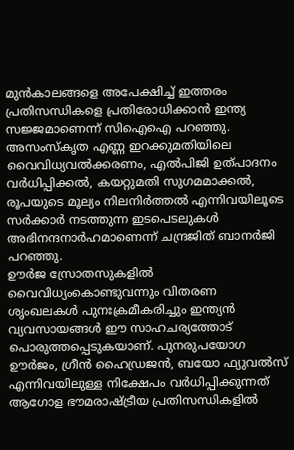മുൻകാലങ്ങളെ അപേക്ഷിച്ച് ഇത്തരം പ്രതിസന്ധികളെ പ്രതിരോധിക്കാൻ ഇന്ത്യ സജ്ജമാണെന്ന് സിഐഐ പറഞ്ഞു.
അസംസ്കൃത എണ്ണ ഇറക്കുമതിയിലെ വൈവിധ്യവൽക്കരണം, എൽപിജി ഉത്പാദനം വർധിപ്പിക്കൽ, കയറ്റുമതി സുഗമമാക്കൽ, രൂപയുടെ മൂല്യം നിലനിർത്തൽ എന്നിവയിലൂടെ സർക്കാർ നടത്തുന്ന ഇടപെടലുകൾ അഭിനന്ദനാർഹമാണെന്ന് ചന്ദ്രജിത് ബാനർജി പറഞ്ഞു.
ഊർജ സ്രോതസുകളിൽ വൈവിധ്യംകൊണ്ടുവന്നും വിതരണ ശൃംഖലകൾ പുനഃക്രമീകരിച്ചും ഇന്ത്യൻ വ്യവസായങ്ങൾ ഈ സാഹചര്യത്തോട് പൊരുത്തപ്പെടുകയാണ്. പുനരുപയോഗ ഊർജം, ഗ്രീൻ ഹൈഡ്രജൻ, ബയോ ഫ്യുവൽസ് എന്നിവയിലുള്ള നിക്ഷേപം വർധിപ്പിക്കുന്നത് ആഗോള ഭൗമരാഷ്ട്രീയ പ്രതിസന്ധികളിൽ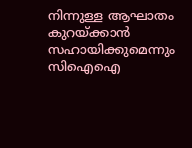നിന്നുള്ള ആഘാതം കുറയ്ക്കാൻ സഹായിക്കുമെന്നും സിഐഐ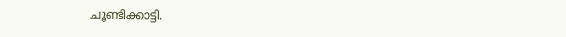ചൂണ്ടിക്കാട്ടി.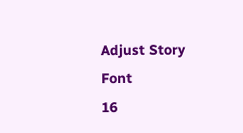Adjust Story Font
16